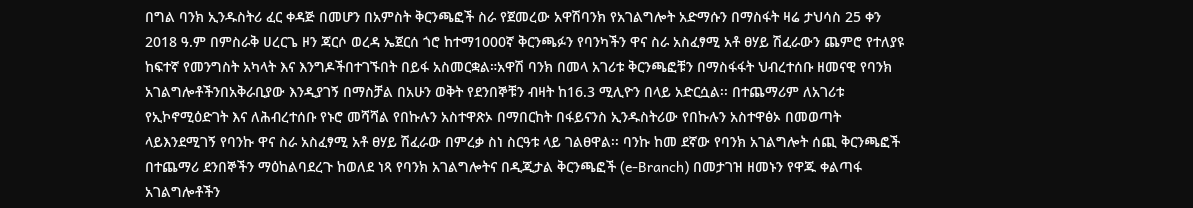በግል ባንክ ኢንዱስትሪ ፈር ቀዳጅ በመሆን በአምስት ቅርንጫፎች ስራ የጀመረው አዋሽባንክ የአገልግሎት አድማሱን በማስፋት ዛሬ ታህሳስ 25 ቀን 2018 ዓ.ም በምስራቅ ሀረርጌ ዞን ጃርሶ ወረዳ ኤጀርሰ ጎሮ ከተማ1000ኛ ቅርንጫፉን የባንካችን ዋና ስራ አስፈፃሚ አቶ ፀሃይ ሽፈራውን ጨምሮ የተለያዩ ከፍተኛ የመንግስት አካላት እና እንግዶችበተገኙበት በይፋ አስመርቋል።አዋሽ ባንክ በመላ አገሪቱ ቅርንጫፎቹን በማስፋፋት ህብረተሰቡ ዘመናዊ የባንክ አገልግሎቶችንበአቅራቢያው እንዲያገኝ በማስቻል በአሁን ወቅት የደንበኞቹን ብዛት ከ16.3 ሚሊዮን በላይ አድርሷል፡፡ በተጨማሪም ለአገሪቱ የኢኮኖሚዕድገት እና ለሕብረተሰቡ የኑሮ መሻሻል የበኩሉን አስተዋጽኦ በማበርከት በፋይናንስ ኢንዱስትሪው የበኩሉን አስተዋፅኦ በመወጣት ላይእንደሚገኝ የባንኩ ዋና ስራ አስፈፃሚ አቶ ፀሃይ ሽፈራው በምረቃ ስነ ስርዓቱ ላይ ገልፀዋል፡፡ ባንኩ ከመ ደኛው የባንክ አገልግሎት ሰጪ ቅርንጫፎች በተጨማሪ ደንበኞችን ማዕከልባደረጉ ከወለደ ነጻ የባንክ አገልግሎትና በዲጂታል ቅርንጫፎች (e-Branch) በመታገዝ ዘመኑን የዋጁ ቀልጣፋ አገልግሎቶችን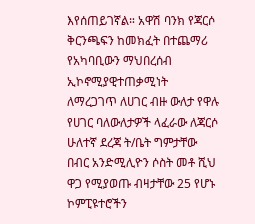እየሰጠይገኛል። አዋሽ ባንክ የጃርሶ ቅርንጫፍን ከመክፈት በተጨማሪ የአካባቢውን ማህበረሰብ ኢኮኖሚያዊተጠቃሚነት ለማረጋገጥ ለሀገር ብዙ ውለታ የዋሉ የሀገር ባለውለታዎች ላፈራው ለጃርሶ ሁለተኛ ደረጃ ት/ቤት ግምታቸው በብር አንድሚሊዮን ሶስት መቶ ሺህ ዋጋ የሚያወጡ ብዛታቸው 25 የሆኑ ኮምፒዩተሮችን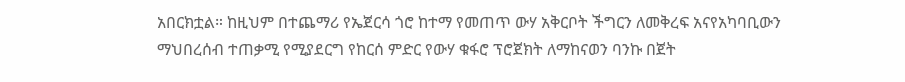አበርክቷል። ከዚህም በተጨማሪ የኤጀርሳ ጎሮ ከተማ የመጠጥ ውሃ አቅርቦት ችግርን ለመቅረፍ አናየአካባቢውን ማህበረሰብ ተጠቃሚ የሚያደርግ የከርሰ ምድር የውሃ ቁፋሮ ፕሮጀክት ለማከናወን ባንኩ በጀት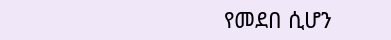የመደበ ሲሆን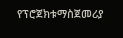የፕሮጀክቱማስጀመሪያ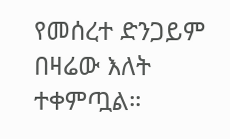የመሰረተ ድንጋይም በዛሬው እለት ተቀምጧል።